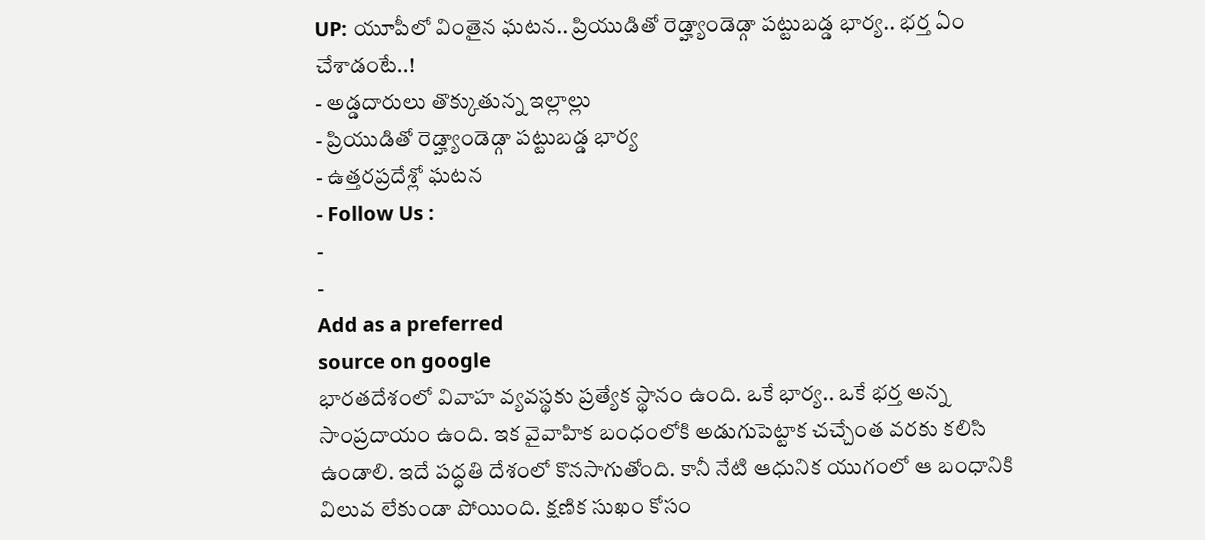UP: యూపీలో వింతైన ఘటన.. ప్రియుడితో రెడ్హ్యాండెడ్గా పట్టుబడ్డ భార్య.. భర్త ఏం చేశాడంటే..!
- అడ్డదారులు తొక్కుతున్న ఇల్లాల్లు
- ప్రియుడితో రెడ్హ్యాండెడ్గా పట్టుబడ్డ భార్య
- ఉత్తరప్రదేశ్లో ఘటన
- Follow Us :
-
-
Add as a preferred
source on google
భారతదేశంలో వివాహ వ్యవస్థకు ప్రత్యేక స్థానం ఉంది. ఒకే భార్య.. ఒకే భర్త అన్న సాంప్రదాయం ఉంది. ఇక వైవాహిక బంధంలోకి అడుగుపెట్టాక చచ్చేంత వరకు కలిసి ఉండాలి. ఇదే పద్ధతి దేశంలో కొనసాగుతోంది. కానీ నేటి ఆధునిక యుగంలో ఆ బంధానికి విలువ లేకుండా పోయింది. క్షణిక సుఖం కోసం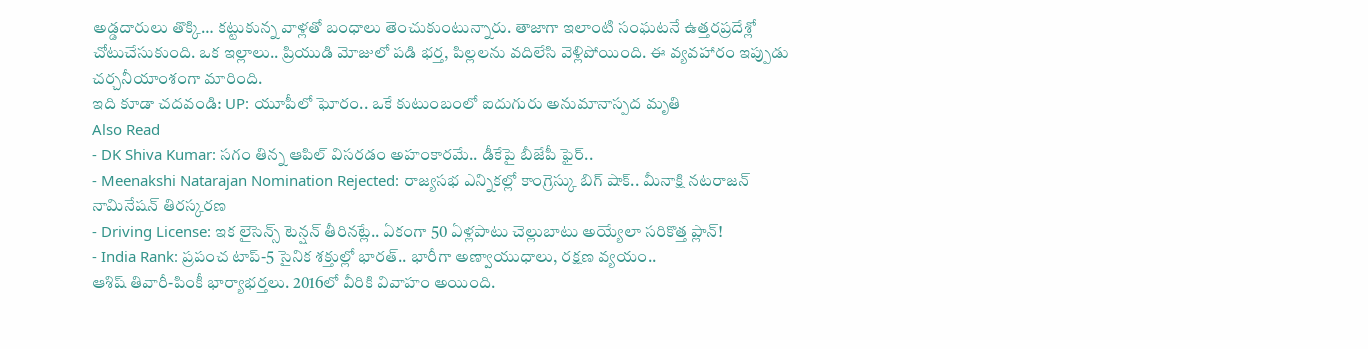అడ్డదారులు తొక్కి… కట్టుకున్న వాళ్లతో బంధాలు తెంచుకుంటున్నారు. తాజాగా ఇలాంటి సంఘటనే ఉత్తరప్రదేశ్లో చోటుచేసుకుంది. ఒక ఇల్లాలు.. ప్రియుడి మోజులో పడి భర్త, పిల్లలను వదిలేసి వెళ్లిపోయింది. ఈ వ్యవహారం ఇప్పుడు చర్చనీయాంశంగా మారింది.
ఇది కూడా చదవండి: UP: యూపీలో ఘోరం.. ఒకే కుటుంబంలో ఐదుగురు అనుమానాస్పద మృతి
Also Read
- DK Shiva Kumar: సగం తిన్న ఆపిల్ విసరడం అహంకారమే.. డీకేపై బీజేపీ ఫైర్..
- Meenakshi Natarajan Nomination Rejected: రాజ్యసభ ఎన్నికల్లో కాంగ్రెస్కు బిగ్ షాక్.. మీనాక్షి నటరాజన్ నామినేషన్ తిరస్కరణ
- Driving License: ఇక లైసెన్స్ టెన్షన్ తీరినట్లే.. ఏకంగా 50 ఏళ్లపాటు చెల్లుబాటు అయ్యేలా సరికొత్త ప్లాన్!
- India Rank: ప్రపంచ టాప్-5 సైనిక శక్తుల్లో భారత్.. భారీగా అణ్వాయుధాలు, రక్షణ వ్యయం..
ఆశిష్ తివారీ-పింకీ భార్యాభర్తలు. 2016లో వీరికి వివాహం అయింది.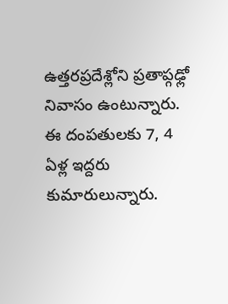ఉత్తరప్రదేశ్లోని ప్రతాప్గఢ్లో నివాసం ఉంటున్నారు. ఈ దంపతులకు 7, 4 ఏళ్ల ఇద్దరు కుమారులున్నారు.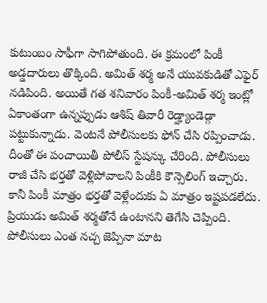కుటుంబం సాఫీగా సాగిపోతుంది. ఈ క్రమంలో పింకీ అడ్డదారులు తొక్కింది. అమిత్ శర్మ అనే యువకుడితో ఎఫైర్ నడిపింది. అయితే గత శనివారం పింకీ-అమిత్ శర్మ ఇంట్లో ఏకాంతంగా ఉన్నప్పుడు ఆశిష్ తివారీ రెడ్హ్యాండెడ్గా పట్టుకున్నాడు. వెంటనే పోలీసులకు ఫోన్ చేసి రప్పించాడు. దీంతో ఈ పంచాయితీ పోలీస్ స్టేషన్కు చేరింది. పోలీసులు రాజీ చేసి భర్తతో వెళ్లిపోవాలని పింకీకి కౌన్సెలింగ్ ఇచ్చారు. కానీ పింకీ మాత్రం భర్తతో వెళ్లేందుకు ఏ మాత్రం ఇష్టపడలేదు. ప్రియుడు అమిత్ శర్మతోనే ఉంటానని తెగేసి చెప్పింది. పోలీసులు ఎంత నచ్చ జెప్పినా మాట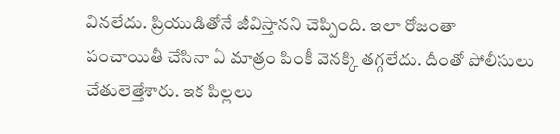వినలేదు. ప్రియుడితోనే జీవిస్తానని చెప్పింది. ఇలా రోజంతా పంచాయితీ చేసినా ఏ మాత్రం పింకీ వెనక్కి తగ్గలేదు. దీంతో పోలీసులు చేతులెత్తేశారు. ఇక పిల్లలు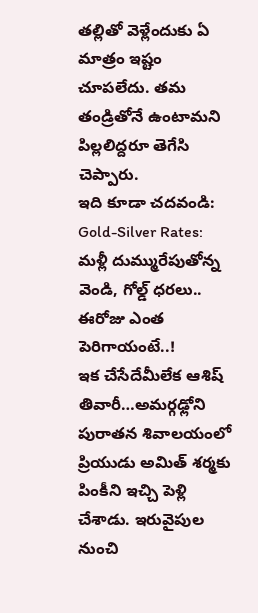తల్లితో వెళ్లేందుకు ఏ మాత్రం ఇష్టం చూపలేదు. తమ తండ్రితోనే ఉంటామని పిల్లలిద్దరూ తెగేసి చెప్పారు.
ఇది కూడా చదవండి: Gold-Silver Rates: మళ్లీ దుమ్మురేపుతోన్న వెండి, గోల్డ్ ధరలు.. ఈరోజు ఎంత పెరిగాయంటే..!
ఇక చేసేదేమీలేక ఆశిష్ తివారీ…అమర్గఢ్లోని పురాతన శివాలయంలో ప్రియుడు అమిత్ శర్మకు పింకీని ఇచ్చి పెళ్లి చేశాడు. ఇరువైపుల నుంచి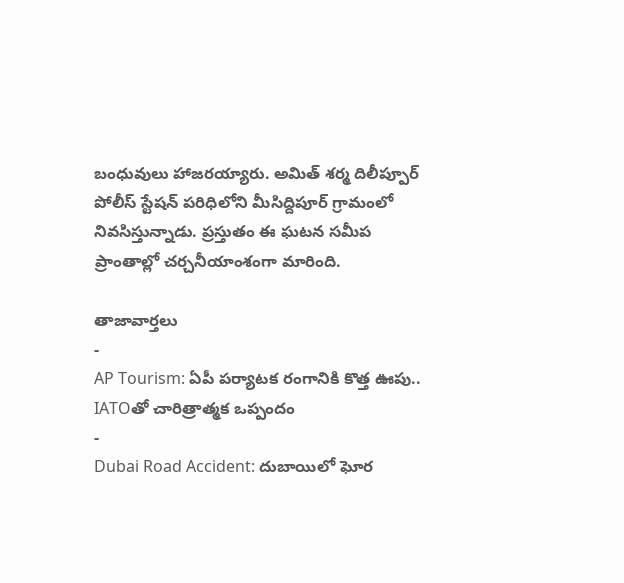బంధువులు హాజరయ్యారు. అమిత్ శర్మ దిలీప్పూర్ పోలీస్ స్టేషన్ పరిధిలోని మీసిద్దిపూర్ గ్రామంలో నివసిస్తున్నాడు. ప్రస్తుతం ఈ ఘటన సమీప ప్రాంతాల్లో చర్చనీయాంశంగా మారింది.

తాజావార్తలు
-
AP Tourism: ఏపీ పర్యాటక రంగానికి కొత్త ఊపు.. IATOతో చారిత్రాత్మక ఒప్పందం
-
Dubai Road Accident: దుబాయిలో ఘోర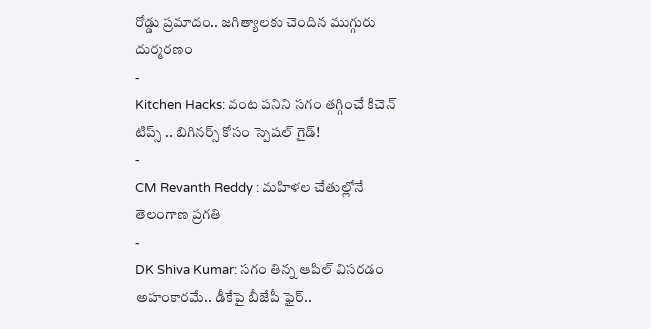రోడ్డు ప్రమాదం.. జగిత్యాలకు చెందిన ముగ్గురు దుర్మరణం
-
Kitchen Hacks: వంట పనిని సగం తగ్గించే కిచెన్ టిప్స్ .. బిగినర్స్ కోసం స్పెషల్ గైడ్!
-
CM Revanth Reddy : మహిళల చేతుల్లోనే తెలంగాణ ప్రగతి
-
DK Shiva Kumar: సగం తిన్న ఆపిల్ విసరడం అహంకారమే.. డీకేపై బీజేపీ ఫైర్..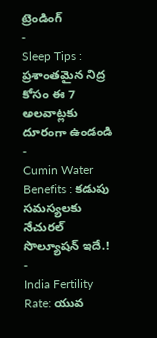ట్రెండింగ్
-
Sleep Tips : ప్రశాంతమైన నిద్ర కోసం ఈ 7 అలవాట్లకు దూరంగా ఉండండి
-
Cumin Water Benefits : కడుపు సమస్యలకు నేచురల్ సొల్యూషన్ ఇదే.!
-
India Fertility Rate: యువ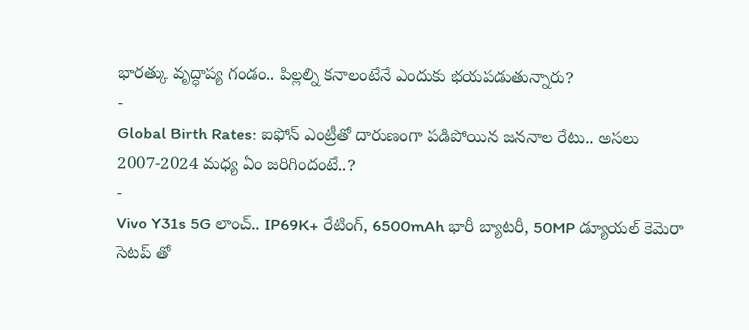భారత్కు వృద్ధాప్య గండం.. పిల్లల్ని కనాలంటేనే ఎందుకు భయపడుతున్నారు?
-
Global Birth Rates: ఐఫోన్ ఎంట్రీతో దారుణంగా పడిపోయిన జననాల రేటు.. అసలు 2007-2024 మధ్య ఏం జరిగిందంటే..?
-
Vivo Y31s 5G లాంచ్.. IP69K+ రేటింగ్, 6500mAh భారీ బ్యాటరీ, 50MP డ్యూయల్ కెమెరా సెటప్ తో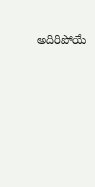అదిరిపోయే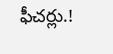ఫీచర్లు.!